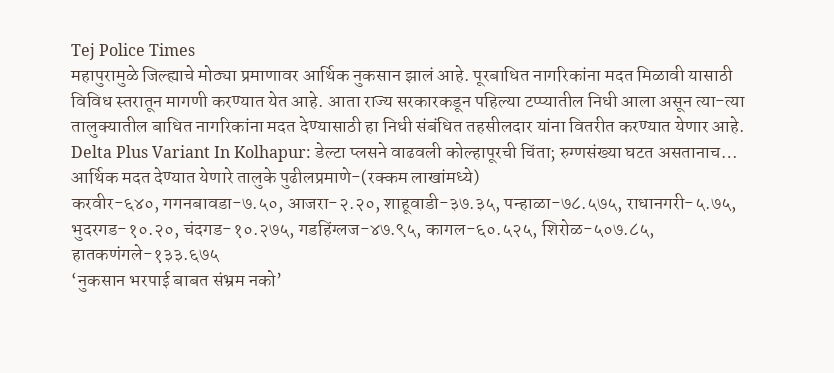Tej Police Times
महापुरामुळे जिल्ह्याचे मोठ्या प्रमाणावर आर्थिक नुकसान झालं आहे. पूरबाधित नागरिकांना मदत मिळावी यासाठी विविध स्तरातून मागणी करण्यात येत आहे. आता राज्य सरकारकडून पहिल्या टप्प्यातील निधी आला असून त्या-त्या तालुक्यातील बाधित नागरिकांना मदत देण्यासाठी हा निधी संबंधित तहसीलदार यांना वितरीत करण्यात येणार आहे.
Delta Plus Variant In Kolhapur: डेल्टा प्लसने वाढवली कोल्हापूरची चिंता; रुग्णसंख्या घटत असतानाच…
आर्थिक मदत देण्यात येणारे तालुके पुढीलप्रमाणे-(रक्कम लाखांमध्ये)
करवीर-६४०, गगनबावडा-७.५०, आजरा-२.२०, शाहूवाडी-३७.३५, पन्हाळा-७८.५७५, राधानगरी-५.७५, भुदरगड-१०.२०, चंदगड-१०.२७५, गडहिंग्लज-४७.९५, कागल-६०.५२५, शिरोळ-५०७.८५, हातकणंगले-१३३.६७५
‘नुकसान भरपाई बाबत संभ्रम नको’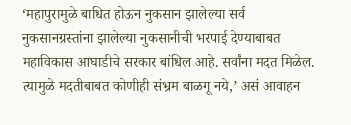‘महापुरामुळे बाधित होऊन नुकसान झालेल्या सर्व नुकसानग्रस्तांना झालेल्या नुकसानीची भरपाई देण्याबाबत महाविकास आघाडीचे सरकार बांधिल आहे. सर्वांना मदत मिळेल. त्यामुळे मदतीबाबत कोणीही संभ्रम बाळगू नये,’ असं आवाहन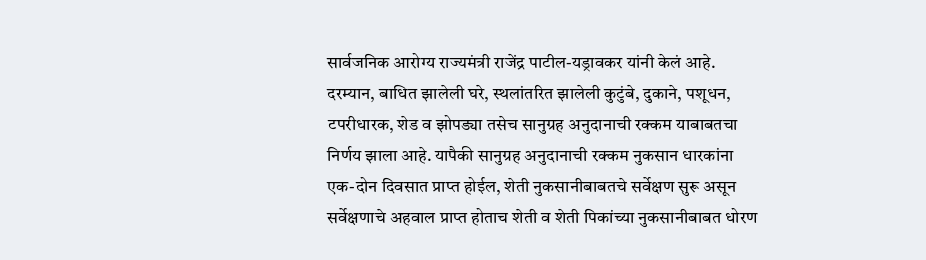सार्वजनिक आरोग्य राज्यमंत्री राजेंद्र पाटील-यड्रावकर यांनी केलं आहे.
दरम्यान, बाधित झालेली घरे, स्थलांतरित झालेली कुटुंबे, दुकाने, पशूधन, टपरीधारक, शेड व झोपड्या तसेच सानुग्रह अनुदानाची रक्कम याबाबतचा निर्णय झाला आहे. यापैकी सानुग्रह अनुदानाची रक्कम नुकसान धारकांना एक-दोन दिवसात प्राप्त होईल, शेती नुकसानीबाबतचे सर्वेक्षण सुरू असून सर्वेक्षणाचे अहवाल प्राप्त होताच शेती व शेती पिकांच्या नुकसानीबाबत धोरण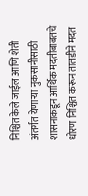निश्चित केले जाईल आणि शेती अंतर्गत येणाऱ्या नुकसानीसाठी शासनाकडून आर्थिक मदतीबाबतचे धोरण निश्चित करून तातडीने मदत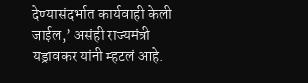देण्यासंदर्भात कार्यवाही केली जाईल,’ असंही राज्यमंत्री यड्रावकर यांनी म्हटलं आहे.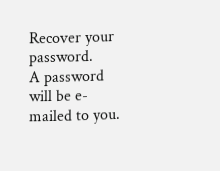Recover your password.
A password will be e-mailed to you.